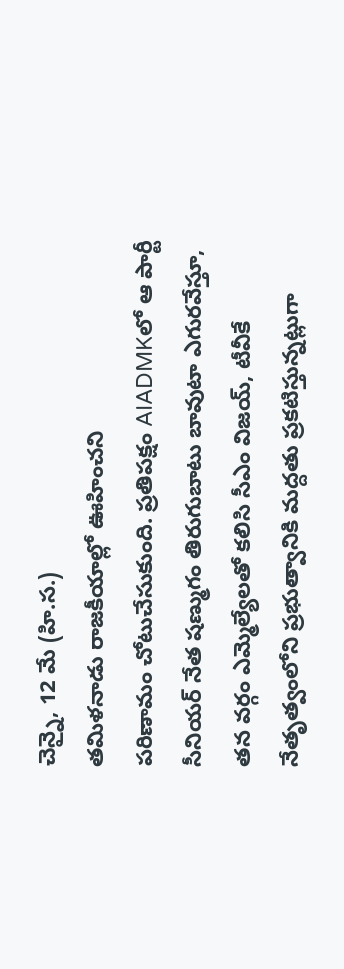చెన్నై, 12 మే (హి.స.)
తమిళనాడు రాజకీయాల్లో ఊహించని
పరిణామం చోటుచేసుకుంది. ప్రతిపక్షం AIADMKలో ఆ పార్టీ సీనియర్ నేత షణ్ముగం తిరుగుబాటు బావుటా ఎగురవేస్తూ, తన వర్గం ఎమ్మెల్యేలతో కలిసి సీఎం విజయ్, టీవీకే నేతృత్వంలోని ప్రభుత్వానికి మద్దతు ప్రకటిస్తున్నట్లుగా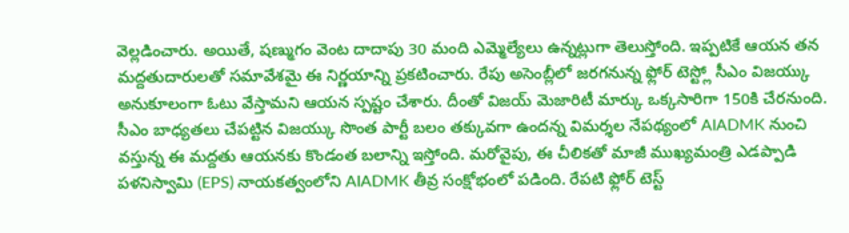వెల్లడించారు. అయితే, షణ్ముగం వెంట దాదాపు 30 మంది ఎమ్మెల్యేలు ఉన్నట్లుగా తెలుస్తోంది. ఇప్పటికే ఆయన తన మద్దతుదారులతో సమావేశమై ఈ నిర్ణయాన్ని ప్రకటించారు. రేపు అసెంబ్లీలో జరగనున్న ఫ్లోర్ టెస్ట్లో సీఎం విజయ్కు అనుకూలంగా ఓటు వేస్తామని ఆయన స్పష్టం చేశారు. దీంతో విజయ్ మెజారిటీ మార్కు ఒక్కసారిగా 150కి చేరనుంది.
సీఎం బాధ్యతలు చేపట్టిన విజయ్కు సొంత పార్టీ బలం తక్కువగా ఉందన్న విమర్శల నేపథ్యంలో AIADMK నుంచి వస్తున్న ఈ మద్దతు ఆయనకు కొండంత బలాన్ని ఇస్తోంది. మరోవైపు, ఈ చీలికతో మాజీ ముఖ్యమంత్రి ఎడప్పాడి పళనిస్వామి (EPS) నాయకత్వంలోని AIADMK తీవ్ర సంక్షోభంలో పడింది. రేపటి ఫ్లోర్ టెస్ట్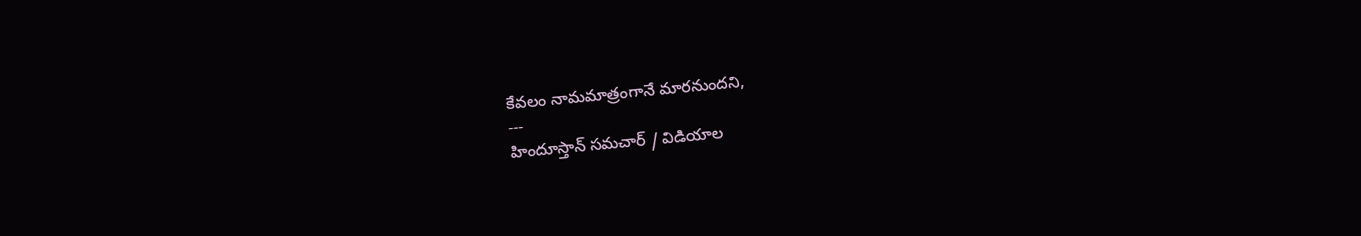కేవలం నామమాత్రంగానే మారనుందని,
---
హిందూస్తాన్ సమచార్ / విడియాల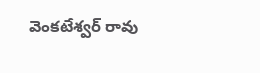వెంకటేశ్వర్ రావు